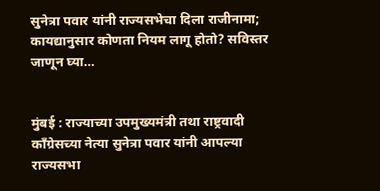सुनेत्रा पवार यांनी राज्यसभेचा दिला राजीनामा; कायद्यानुसार कोणता नियम लागू होतो? सविस्तर जाणून घ्या…


मुंबई : राज्याच्या उपमुख्यमंत्री तथा राष्ट्रवादी काँग्रेसच्या नेत्या सुनेत्रा पवार यांनी आपल्या राज्यसभा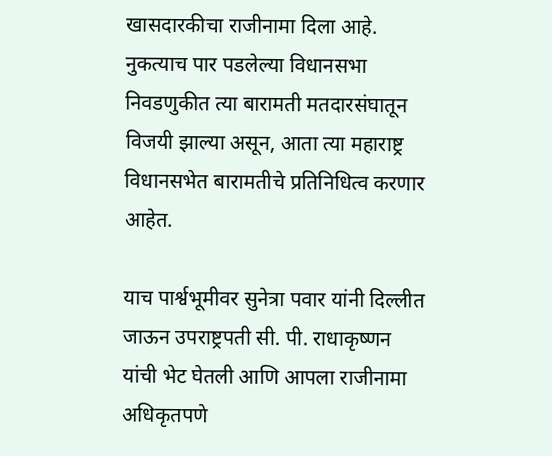खासदारकीचा राजीनामा दिला आहे. नुकत्याच पार पडलेल्या विधानसभा निवडणुकीत त्या बारामती मतदारसंघातून विजयी झाल्या असून, आता त्या महाराष्ट्र विधानसभेत बारामतीचे प्रतिनिधित्व करणार आहेत.

याच पार्श्वभूमीवर सुनेत्रा पवार यांनी दिल्लीत जाऊन उपराष्ट्रपती सी. पी. राधाकृष्णन यांची भेट घेतली आणि आपला राजीनामा अधिकृतपणे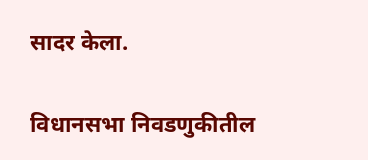सादर केला.

विधानसभा निवडणुकीतील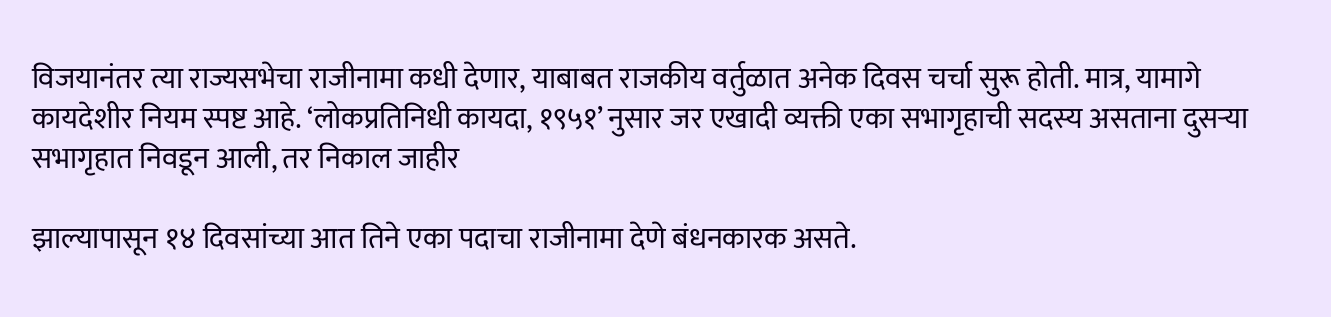विजयानंतर त्या राज्यसभेचा राजीनामा कधी देणार, याबाबत राजकीय वर्तुळात अनेक दिवस चर्चा सुरू होती. मात्र, यामागे कायदेशीर नियम स्पष्ट आहे. ‘लोकप्रतिनिधी कायदा, १९५१’ नुसार जर एखादी व्यक्ती एका सभागृहाची सदस्य असताना दुसऱ्या सभागृहात निवडून आली, तर निकाल जाहीर

झाल्यापासून १४ दिवसांच्या आत तिने एका पदाचा राजीनामा देणे बंधनकारक असते.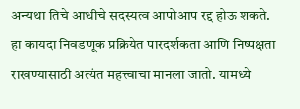अन्यथा तिचे आधीचे सदस्यत्व आपोआप रद्द होऊ शकते. हा कायदा निवडणूक प्रक्रियेत पारदर्शकता आणि निष्पक्षता राखण्यासाठी अत्यंत महत्त्वाचा मानला जातो. यामध्ये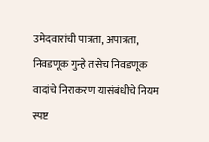उमेदवारांची पात्रता, अपात्रता, निवडणूक गुन्हे तसेच निवडणूक वादांचे निराकरण यासंबंधीचे नियम स्पष्ट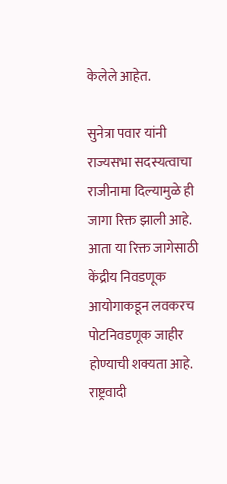केलेले आहेत.

सुनेत्रा पवार यांनी राज्यसभा सदस्यत्वाचा राजीनामा दिल्यामुळे ही जागा रिक्त झाली आहे. आता या रिक्त जागेसाठी केंद्रीय निवडणूक आयोगाकडून लवकरच पोटनिवडणूक जाहीर होण्याची शक्यता आहे. राष्ट्रवादी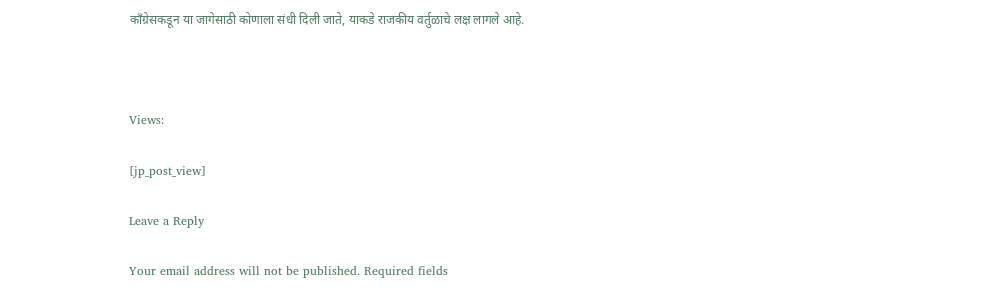काँग्रेसकडून या जागेसाठी कोणाला संधी दिली जाते, याकडे राजकीय वर्तुळाचे लक्ष लागले आहे.



Views:

[jp_post_view]

Leave a Reply

Your email address will not be published. Required fields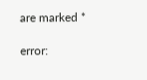are marked *

error: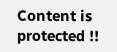Content is protected !!